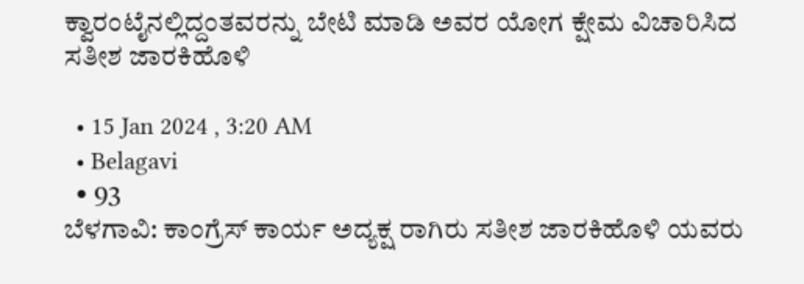ಕ್ವಾರಂಟೈನಲ್ಲಿದ್ದಂತವರನ್ನು ಬೇಟಿ ಮಾಡಿ ಅವರ ಯೋಗ ಕ್ಷೇಮ ವಿಚಾರಿಸಿದ ಸತೀಶ ಜಾರಕಿಹೊಳಿ

  • 15 Jan 2024 , 3:20 AM
  • Belagavi
  • 93
ಬೆಳಗಾವಿ: ಕಾಂಗ್ರೆಸ್ ಕಾರ್ಯ ಅದ್ಯಕ್ಷ ರಾಗಿರು ಸತೀಶ ಜಾರಕಿಹೊಳಿ ಯವರು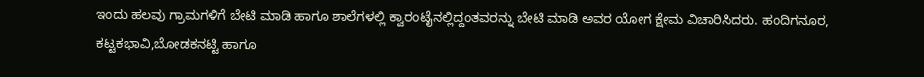ಇಂದು ಹಲವು ಗ್ರಾಮಗಳಿಗೆ ಬೇಟಿ ಮಾಡಿ ಹಾಗೂ ಶಾಲೆಗಳಲ್ಲಿ ಕ್ವಾರಂಟೈನಲ್ಲಿದ್ದಂತವರನ್ನು ಬೇಟಿ ಮಾಡಿ ಅವರ ಯೋಗ ಕ್ಷೇಮ ವಿಚಾರಿಸಿದರು. ಹಂದಿಗನೂರ, ಕಟ್ಟಕಭಾವಿ,ಬೋಡಕನಟ್ಟಿ ಹಾಗೂ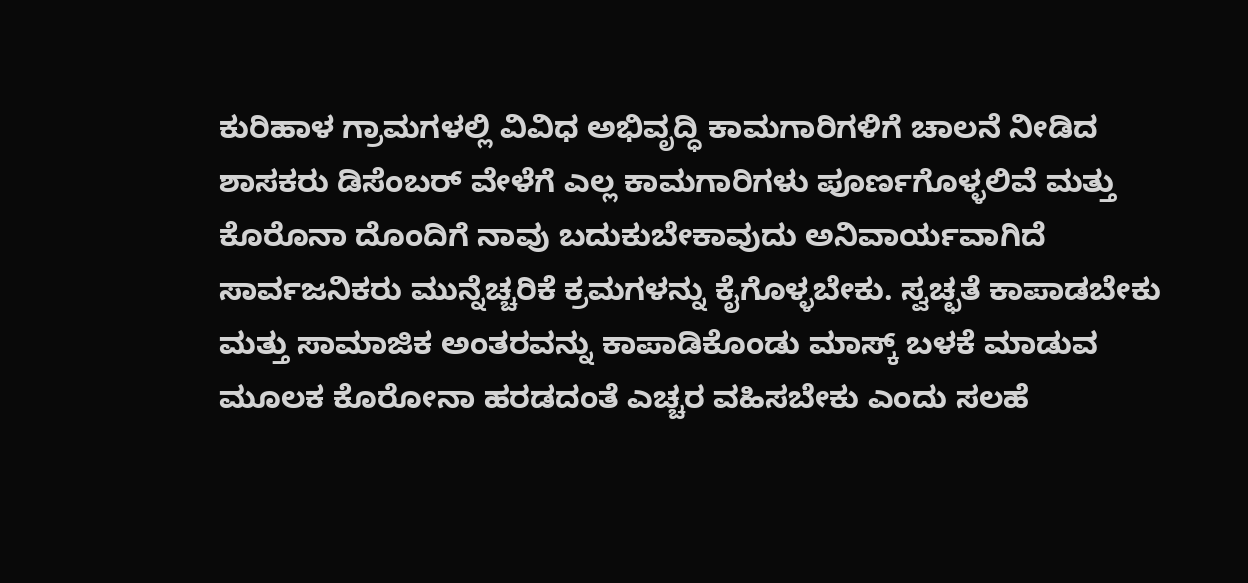ಕುರಿಹಾಳ ಗ್ರಾಮಗಳಲ್ಲಿ ವಿವಿಧ ಅಭಿವೃದ್ಧಿ ಕಾಮಗಾರಿಗಳಿಗೆ ಚಾಲನೆ ನೀಡಿದ ಶಾಸಕರು ಡಿಸೆಂಬರ್‌ ವೇಳೆಗೆ ಎಲ್ಲ ಕಾಮಗಾರಿಗಳು ಪೂರ್ಣಗೊಳ್ಳಲಿವೆ ಮತ್ತು ಕೊರೊನಾ ದೊಂದಿಗೆ ನಾವು ಬದುಕುಬೇಕಾವುದು ಅನಿವಾರ್ಯವಾಗಿದೆ ಸಾರ್ವಜನಿಕರು ಮುನ್ನೆಚ್ಚರಿಕೆ ಕ್ರಮಗಳನ್ನು ಕೈಗೊಳ್ಳಬೇಕು. ಸ್ವಚ್ಛತೆ ಕಾಪಾಡಬೇಕು ಮತ್ತು ಸಾಮಾಜಿಕ ಅಂತರವನ್ನು ಕಾಪಾಡಿಕೊಂಡು ಮಾಸ್ಕ್ ಬಳಕೆ ಮಾಡುವ ಮೂಲಕ ಕೊರೋನಾ ಹರಡದಂತೆ ಎಚ್ಚರ ವಹಿಸಬೇಕು ಎಂದು ಸಲಹೆ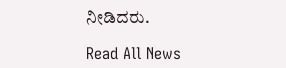ನೀಡಿದರು.

Read All News